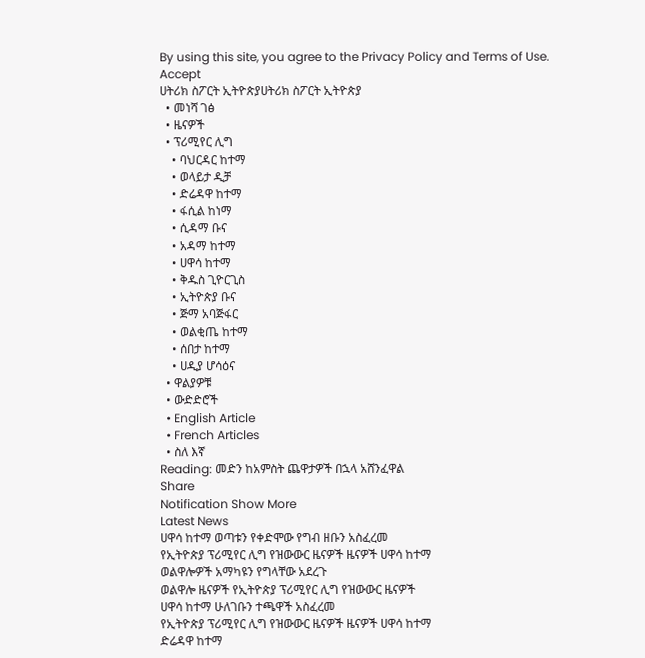By using this site, you agree to the Privacy Policy and Terms of Use.
Accept
ሀትሪክ ስፖርት ኢትዮጵያሀትሪክ ስፖርት ኢትዮጵያ
  • መነሻ ገፅ
  • ዜናዎች
  • ፕሪሚየር ሊግ
    • ባህርዳር ከተማ
    • ወላይታ ዲቻ
    • ድሬዳዋ ከተማ
    • ፋሲል ከነማ
    • ሲዳማ ቡና
    • አዳማ ከተማ
    • ሀዋሳ ከተማ
    • ቅዱስ ጊዮርጊስ
    • ኢትዮጵያ ቡና
    • ጅማ አባጅፋር
    • ወልቂጤ ከተማ
    • ሰበታ ከተማ
    • ሀዲያ ሆሳዕና
  • ዋልያዎቹ
  • ውድድሮች
  • English Article
  • French Articles
  • ስለ እኛ
Reading: መድን ከአምስት ጨዋታዎች በኋላ አሸንፈዋል
Share
Notification Show More
Latest News
ሀዋሳ ከተማ ወጣቱን የቀድሞው የግብ ዘቡን አስፈረመ
የኢትዮጵያ ፕሪሚየር ሊግ የዝውውር ዜናዎች ዜናዎች ሀዋሳ ከተማ
ወልዋሎዎች አማካዩን የግላቸው አደረጉ
ወልዋሎ ዜናዎች የኢትዮጵያ ፕሪሚየር ሊግ የዝውውር ዜናዎች
ሀዋሳ ከተማ ሁለገቡን ተጫዋች አስፈረመ
የኢትዮጵያ ፕሪሚየር ሊግ የዝውውር ዜናዎች ዜናዎች ሀዋሳ ከተማ
ድሬዳዋ ከተማ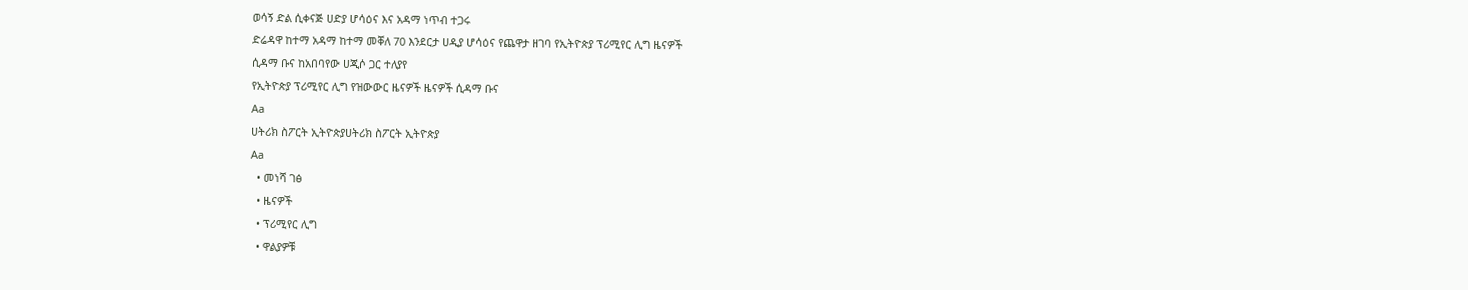ወሳኝ ድል ሲቀናጅ ሀድያ ሆሳዕና እና አዳማ ነጥብ ተጋሩ
ድሬዳዋ ከተማ አዳማ ከተማ መቐለ 70 እንደርታ ሀዲያ ሆሳዕና የጨዋታ ዘገባ የኢትዮጵያ ፕሪሚየር ሊግ ዜናዎች
ሲዳማ ቡና ከአበባየው ሀጂሶ ጋር ተለያየ
የኢትዮጵያ ፕሪሚየር ሊግ የዝውውር ዜናዎች ዜናዎች ሲዳማ ቡና
Aa
ሀትሪክ ስፖርት ኢትዮጵያሀትሪክ ስፖርት ኢትዮጵያ
Aa
  • መነሻ ገፅ
  • ዜናዎች
  • ፕሪሚየር ሊግ
  • ዋልያዎቹ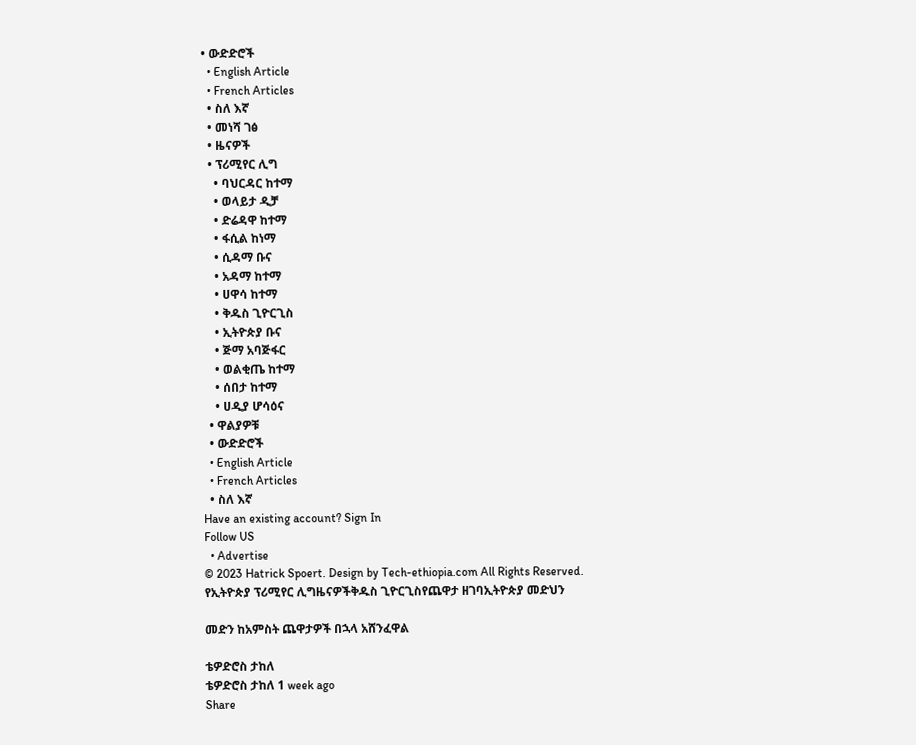• ውድድሮች
  • English Article
  • French Articles
  • ስለ እኛ
  • መነሻ ገፅ
  • ዜናዎች
  • ፕሪሚየር ሊግ
    • ባህርዳር ከተማ
    • ወላይታ ዲቻ
    • ድሬዳዋ ከተማ
    • ፋሲል ከነማ
    • ሲዳማ ቡና
    • አዳማ ከተማ
    • ሀዋሳ ከተማ
    • ቅዱስ ጊዮርጊስ
    • ኢትዮጵያ ቡና
    • ጅማ አባጅፋር
    • ወልቂጤ ከተማ
    • ሰበታ ከተማ
    • ሀዲያ ሆሳዕና
  • ዋልያዎቹ
  • ውድድሮች
  • English Article
  • French Articles
  • ስለ እኛ
Have an existing account? Sign In
Follow US
  • Advertise
© 2023 Hatrick Spoert. Design by Tech-ethiopia.com All Rights Reserved.
የኢትዮጵያ ፕሪሚየር ሊግዜናዎችቅዱስ ጊዮርጊስየጨዋታ ዘገባኢትዮጵያ መድህን

መድን ከአምስት ጨዋታዎች በኋላ አሸንፈዋል

ቴዎድሮስ ታከለ
ቴዎድሮስ ታከለ 1 week ago
Share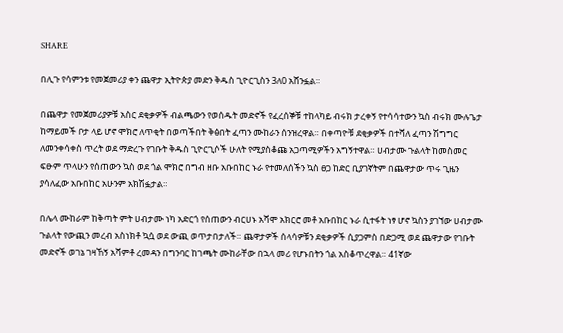SHARE

በሊጉ የሳምንቱ የመጀመሪያ ቀን ጨዋታ ኢትዮጵያ መድን ቅዱስ ጊዮርጊስን 3ለ0 አሸንፏል።

በጨዋታ የመጀመሪያዎቹ አስር ደቂቃዎች ብልጫውን የወሰዱት መድኖች የፈረሰኞቹ ተከላካይ ብሩክ ታረቀኝ የተሳሳተውን ኳስ ብሩክ ሙሉጌታ ከማይመች ቦታ ላይ ሆኖ ሞክሮ ለጥቂት በወጣችበት ቅፅበት ፈጣን ሙከራን ሰንዝረዋል። በቀጣዮቹ ደቂቃዎች በተሻለ ፈጣን ሽግግር ለመንቀሳቀስ ጥረት ወደ ማድረጉ የገቡት ቅዱስ ጊዮርጊሶች ሁለት የሚያስቆጩ አጋጣሚዎችን አግኝተዋል። ሀብታሙ ጉልላት ከመስመር ፍፁም ጥላሁን የሰጠውን ኳስ ወደ ጎል ሞክሮ በግብ ዘቡ አቡበከር ኑራ የተመለሰችን ኳስ ፀጋ ከድር ቢያገኛትም በጨዋታው ጥሩ ጊዜን ያሳለፈው አቡበከር አሁንም አክሽፏታል።

በሌላ ሙከራም ከቅጣት ምት ሀብታሙ ነካ አድርጎ የሰጠውን ብርሀኑ አሻሞ አክርሮ መቶ አቡበከር ኑራ ሲተፋት ነፃ ሆኖ ኳስን ያገኘው ሀብታሙ ጉልላት የውጪን መረብ አስነክቶ ኳሷ ወደ ውጪ ወጥታበታለች። ጨዋታዎች ሰላሳዎቹን ደቂቃዎች ሲያጋምስ በድጋሚ ወደ ጨዋታው የገቡት መድኖች ወገኔ ገዛኸኝ አሻምቶ ረመዳን በግንባር ከገጫት ሙከራቸው በኋላ መሪ የሆኑበትን ጎል አስቆጥረዋል። 41ኛው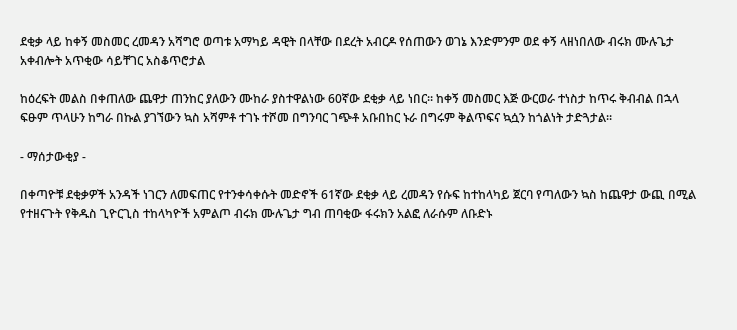ደቂቃ ላይ ከቀኝ መስመር ረመዳን አሻግሮ ወጣቱ አማካይ ዳዊት በላቸው በደረት አብርዶ የሰጠውን ወገኔ እንድምንም ወደ ቀኝ ላዘነበለው ብሩክ ሙሉጌታ አቀብሎት አጥቂው ሳይቸገር አስቆጥሮታል

ከዕረፍት መልስ በቀጠለው ጨዋታ ጠንከር ያለውን ሙከራ ያስተዋልነው 60ኛው ደቂቃ ላይ ነበር። ከቀኝ መስመር እጅ ውርወራ ተነስታ ከጥሩ ቅብብል በኋላ ፍፁም ጥላሁን ከግራ በኩል ያገኘውን ኳስ አሻምቶ ተገኑ ተሾመ በግንባር ገጭቶ አቡበከር ኑራ በግሩም ቅልጥፍና ኳሷን ከጎልነት ታድጓታል።

- ማሰታውቂያ -

በቀጣዮቹ ደቂቃዎች አንዳች ነገርን ለመፍጠር የተንቀሳቀሱት መድኖች 61ኛው ደቂቃ ላይ ረመዳን የሱፍ ከተከላካይ ጀርባ የጣለውን ኳስ ከጨዋታ ውጪ በሚል የተዘናጉት የቅዱስ ጊዮርጊስ ተከላካዮች አምልጦ ብሩክ ሙሉጌታ ግብ ጠባቂው ፋሩክን አልፎ ለራሱም ለቡድኑ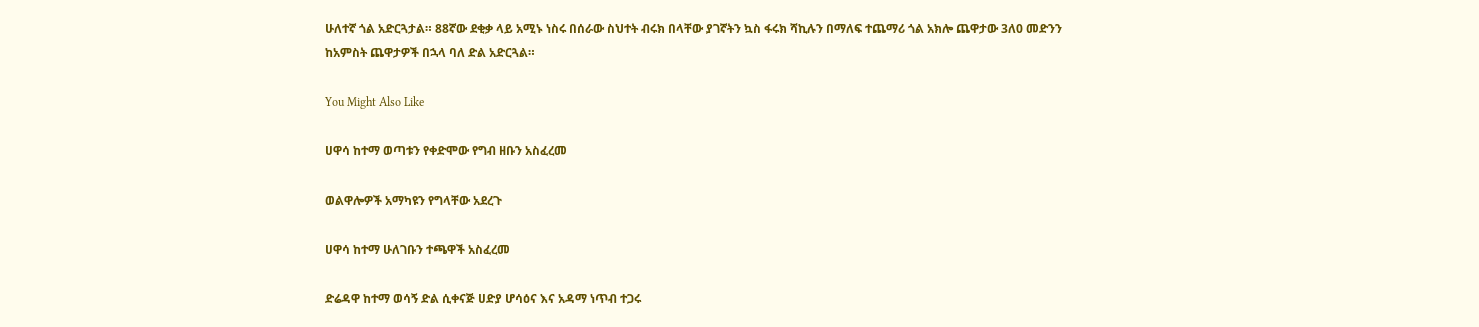ሁለተኛ ጎል አድርጓታል። 88ኛው ደቂቃ ላይ አሚኑ ነስሩ በሰራው ስህተት ብሩክ በላቸው ያገኛትን ኳስ ፋሩክ ሻኪሉን በማለፍ ተጨማሪ ጎል አክሎ ጨዋታው 3ለ0 መድንን ከአምስት ጨዋታዎች በኋላ ባለ ድል አድርጓል።

You Might Also Like

ሀዋሳ ከተማ ወጣቱን የቀድሞው የግብ ዘቡን አስፈረመ

ወልዋሎዎች አማካዩን የግላቸው አደረጉ

ሀዋሳ ከተማ ሁለገቡን ተጫዋች አስፈረመ

ድሬዳዋ ከተማ ወሳኝ ድል ሲቀናጅ ሀድያ ሆሳዕና እና አዳማ ነጥብ ተጋሩ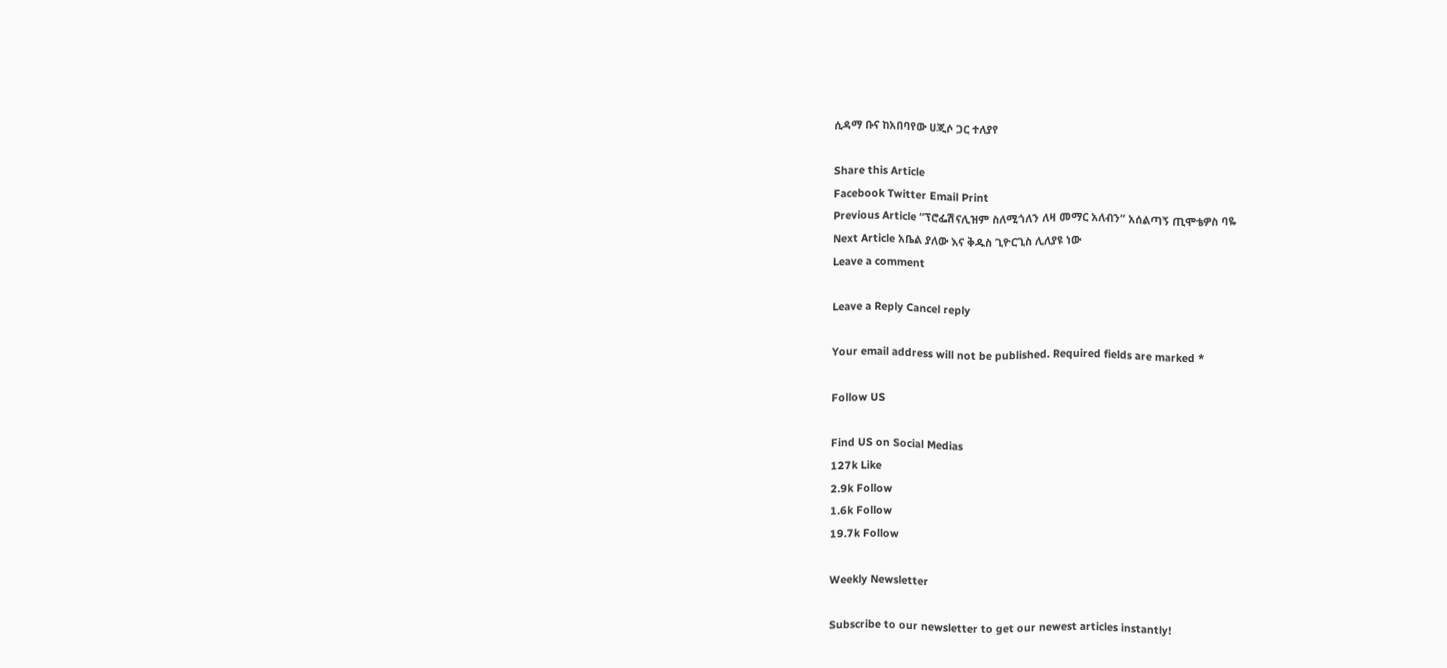ሲዳማ ቡና ከአበባየው ሀጂሶ ጋር ተለያየ

Share this Article
Facebook Twitter Email Print
Previous Article “ፕሮፌሽናሊዝም ስለሚጎለን ለዛ መማር አለብን” አሰልጣኝ ጢሞቴዎስ ባዬ
Next Article አቤል ያለው እና ቅዱስ ጊዮርጊስ ሊለያዩ ነው
Leave a comment

Leave a Reply Cancel reply

Your email address will not be published. Required fields are marked *

Follow US

Find US on Social Medias
127k Like
2.9k Follow
1.6k Follow
19.7k Follow

Weekly Newsletter

Subscribe to our newsletter to get our newest articles instantly!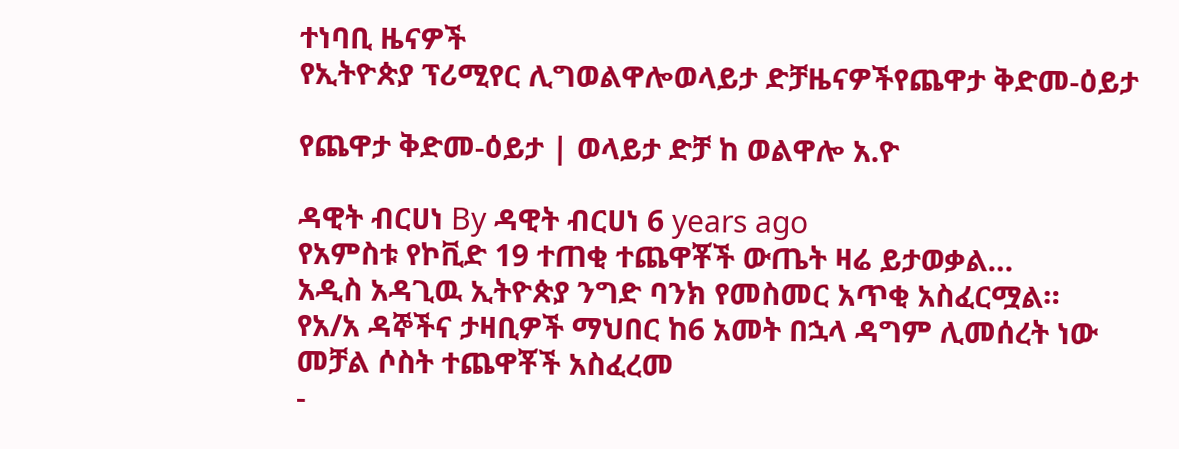ተነባቢ ዜናዎች
የኢትዮጵያ ፕሪሚየር ሊግወልዋሎወላይታ ድቻዜናዎችየጨዋታ ቅድመ-ዕይታ

የጨዋታ ቅድመ-ዕይታ | ወላይታ ድቻ ከ ወልዋሎ አ.ዮ

ዳዊት ብርሀነ By ዳዊት ብርሀነ 6 years ago
የአምስቱ የኮቪድ 19 ተጠቂ ተጨዋቾች ውጤት ዛሬ ይታወቃል…
አዲስ አዳጊዉ ኢትዮጵያ ንግድ ባንክ የመስመር አጥቂ አስፈርሟል።
የአ/አ ዳኞችና ታዛቢዎች ማህበር ከ6 አመት በኋላ ዳግም ሊመሰረት ነው
መቻል ሶስት ተጨዋቾች አስፈረመ
-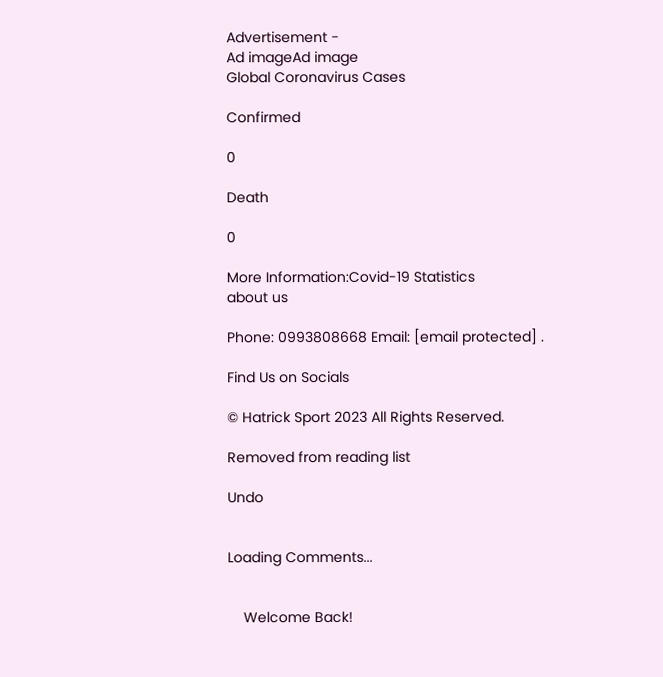Advertisement -
Ad imageAd image
Global Coronavirus Cases

Confirmed

0

Death

0

More Information:Covid-19 Statistics
about us

Phone: 0993808668 Email: [email protected] .

Find Us on Socials

© Hatrick Sport 2023 All Rights Reserved.

Removed from reading list

Undo


Loading Comments...


    Welcome Back!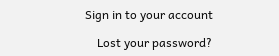Sign in to your account

    Lost your password?